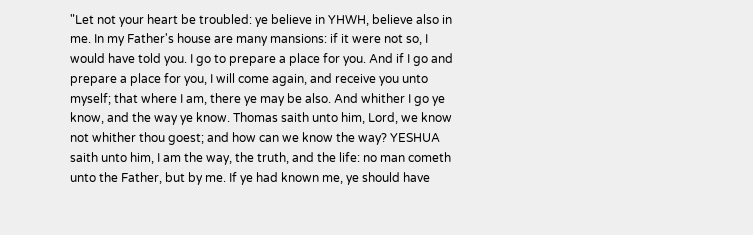"Let not your heart be troubled: ye believe in YHWH, believe also in me. In my Father's house are many mansions: if it were not so, I would have told you. I go to prepare a place for you. And if I go and prepare a place for you, I will come again, and receive you unto myself; that where I am, there ye may be also. And whither I go ye know, and the way ye know. Thomas saith unto him, Lord, we know not whither thou goest; and how can we know the way? YESHUA saith unto him, I am the way, the truth, and the life: no man cometh unto the Father, but by me. If ye had known me, ye should have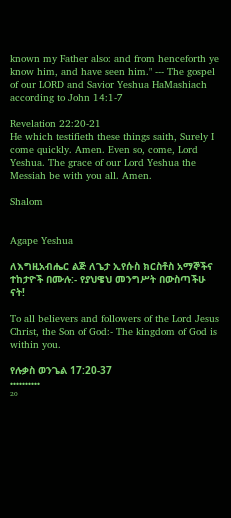known my Father also: and from henceforth ye know him, and have seen him." --- The gospel of our LORD and Savior Yeshua HaMashiach according to John 14:1-7

Revelation 22:20-21
He which testifieth these things saith, Surely I come quickly. Amen. Even so, come, Lord Yeshua. The grace of our Lord Yeshua the Messiah be with you all. Amen.

Shalom


Agape Yeshua

ለእግዚአብሔር ልጅ ለጌታ ኢየሱስ ክርስቶስ አማኞችና ተከታዮች በሙሉ:- የያህዌህ መንግሥት በውስጣችሁ ናት!

To all believers and followers of the Lord Jesus Christ, the Son of God:- The kingdom of God is within you.

የሉቃስ ወንጌል 17:20-37
••••••••••
²⁰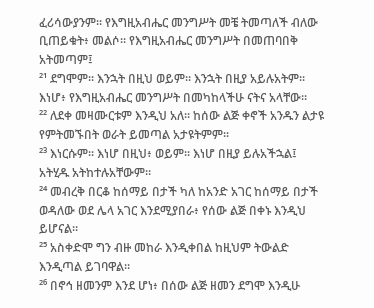ፈሪሳውያንም። የእግዚአብሔር መንግሥት መቼ ትመጣለች ብለው ቢጠይቁት፥ መልሶ። የእግዚአብሔር መንግሥት በመጠባበቅ አትመጣም፤
²¹ ደግሞም። እንኋት በዚህ ወይም። እንኋት በዚያ አይሉአትም። እነሆ፥ የእግዚአብሔር መንግሥት በመካከላችሁ ናትና አላቸው።
²² ለደቀ መዛሙርቱም እንዲህ አለ። ከሰው ልጅ ቀኖች አንዱን ልታዩ የምትመኙበት ወራት ይመጣል አታዩትምም።
²³ እነርሱም። እነሆ በዚህ፥ ወይም። እነሆ በዚያ ይሉአችኋል፤ አትሂዱ አትከተሉአቸውም።
²⁴ መብረቅ በርቆ ከሰማይ በታች ካለ ከአንድ አገር ከሰማይ በታች ወዳለው ወደ ሌላ አገር እንደሚያበራ፥ የሰው ልጅ በቀኑ እንዲህ ይሆናል።
²⁵ አስቀድሞ ግን ብዙ መከራ እንዲቀበል ከዚህም ትውልድ እንዲጣል ይገባዋል።
²⁶ በኖኅ ዘመንም እንደ ሆነ፥ በሰው ልጅ ዘመን ደግሞ እንዲሁ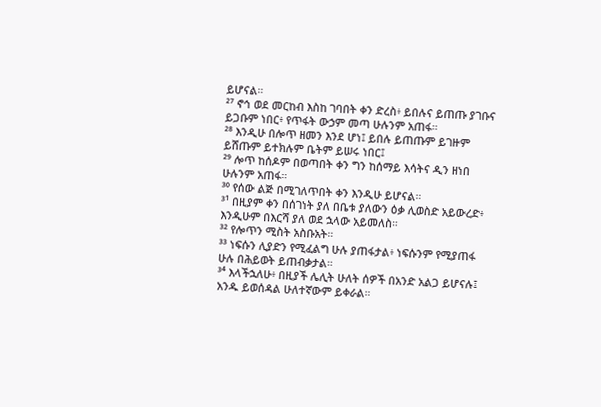ይሆናል።
²⁷ ኖኅ ወደ መርከብ እስከ ገባበት ቀን ድረስ፥ ይበሉና ይጠጡ ያገቡና ይጋቡም ነበር፥ የጥፋት ውኃም መጣ ሁሉንም አጠፋ።
²⁸ እንዲሁ በሎጥ ዘመን እንደ ሆነ፤ ይበሉ ይጠጡም ይገዙም ይሸጡም ይተክሉም ቤትም ይሠሩ ነበር፤
²⁹ ሎጥ ከሰዶም በወጣበት ቀን ግን ከሰማይ እሳትና ዲን ዘነበ ሁሉንም አጠፋ።
³⁰ የሰው ልጅ በሚገለጥበት ቀን እንዲሁ ይሆናል።
³¹ በዚያም ቀን በሰገነት ያለ በቤቱ ያለውን ዕቃ ሊወስድ አይውረድ፥ እንዲሁም በእርሻ ያለ ወደ ኋላው አይመለስ።
³² የሎጥን ሚስት አስቡአት።
³³ ነፍሱን ሊያድን የሚፈልግ ሁሉ ያጠፋታል፥ ነፍሱንም የሚያጠፋ ሁሉ በሕይወት ይጠብቃታል።
³⁴ እላችኋለሁ፥ በዚያች ሌሊት ሁለት ሰዎች በአንድ አልጋ ይሆናሉ፤ አንዱ ይወሰዳል ሁለተኛውም ይቀራል።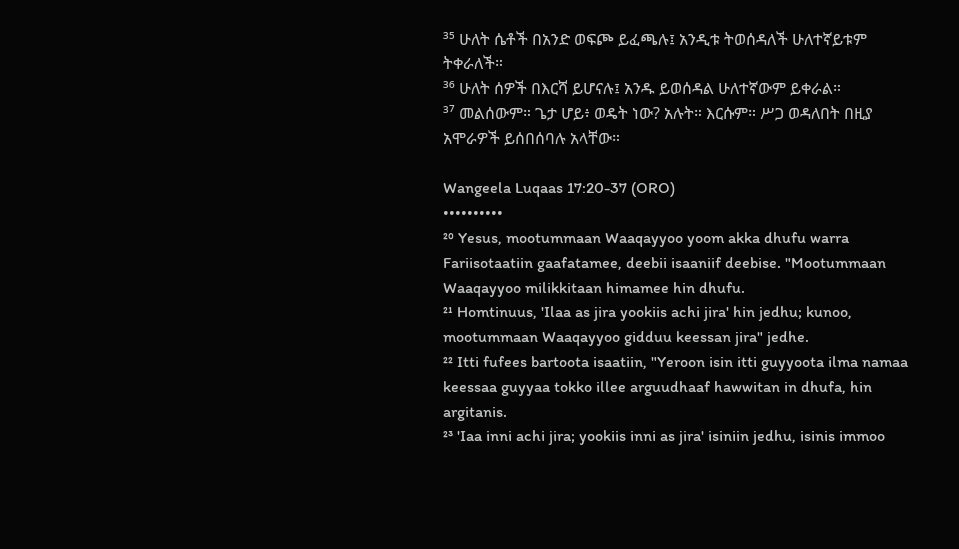³⁵ ሁለት ሴቶች በአንድ ወፍጮ ይፈጫሉ፤ አንዲቱ ትወሰዳለች ሁለተኛይቱም ትቀራለች።
³⁶ ሁለት ሰዎች በእርሻ ይሆናሉ፤ አንዱ ይወሰዳል ሁለተኛውም ይቀራል።
³⁷ መልሰውም። ጌታ ሆይ፥ ወዴት ነው? አሉት። እርሱም። ሥጋ ወዳለበት በዚያ አሞራዎች ይሰበሰባሉ አላቸው።

Wangeela Luqaas 17:20-37 (ORO)
••••••••••
²⁰ Yesus, mootummaan Waaqayyoo yoom akka dhufu warra Fariisotaatiin gaafatamee, deebii isaaniif deebise. "Mootummaan Waaqayyoo milikkitaan himamee hin dhufu.
²¹ Homtinuus, 'Ilaa as jira yookiis achi jira' hin jedhu; kunoo, mootummaan Waaqayyoo gidduu keessan jira" jedhe.
²² Itti fufees bartoota isaatiin, "Yeroon isin itti guyyoota ilma namaa keessaa guyyaa tokko illee arguudhaaf hawwitan in dhufa, hin argitanis.
²³ 'Iaa inni achi jira; yookiis inni as jira' isiniin jedhu, isinis immoo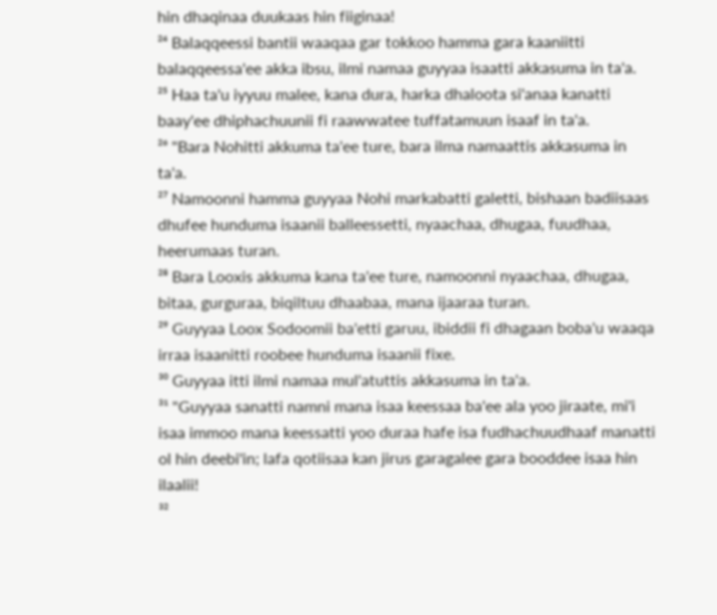hin dhaqinaa duukaas hin fiiginaa!
²⁴ Balaqqeessi bantii waaqaa gar tokkoo hamma gara kaaniitti balaqqeessa'ee akka ibsu, ilmi namaa guyyaa isaatti akkasuma in ta'a.
²⁵ Haa ta'u iyyuu malee, kana dura, harka dhaloota si'anaa kanatti baay'ee dhiphachuunii fi raawwatee tuffatamuun isaaf in ta'a.
²⁶ "Bara Nohitti akkuma ta'ee ture, bara ilma namaattis akkasuma in ta'a.
²⁷ Namoonni hamma guyyaa Nohi markabatti galetti, bishaan badiisaas dhufee hunduma isaanii balleessetti, nyaachaa, dhugaa, fuudhaa, heerumaas turan.
²⁸ Bara Looxis akkuma kana ta'ee ture, namoonni nyaachaa, dhugaa, bitaa, gurguraa, biqiltuu dhaabaa, mana ijaaraa turan.
²⁹ Guyyaa Loox Sodoomii ba'etti garuu, ibiddii fi dhagaan boba'u waaqa irraa isaanitti roobee hunduma isaanii fixe.
³⁰ Guyyaa itti ilmi namaa mul'atuttis akkasuma in ta'a.
³¹ "Guyyaa sanatti namni mana isaa keessaa ba'ee ala yoo jiraate, mi'i isaa immoo mana keessatti yoo duraa hafe isa fudhachuudhaaf manatti ol hin deebi'in; lafa qotiisaa kan jirus garagalee gara booddee isaa hin ilaalii!
³²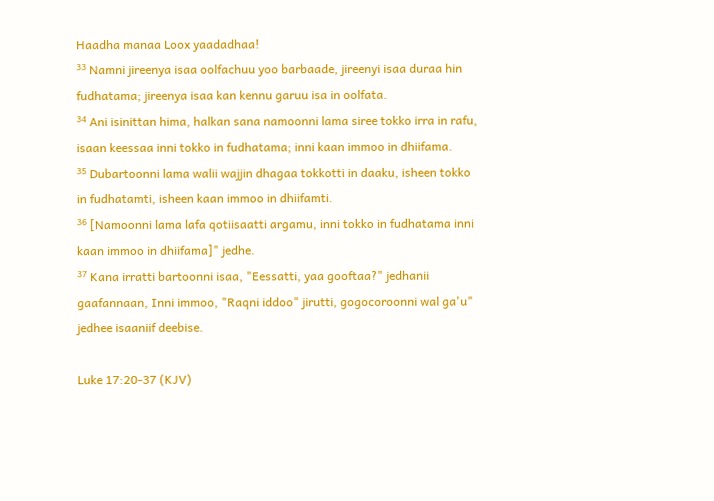Haadha manaa Loox yaadadhaa!
³³ Namni jireenya isaa oolfachuu yoo barbaade, jireenyi isaa duraa hin fudhatama; jireenya isaa kan kennu garuu isa in oolfata.
³⁴ Ani isinittan hima, halkan sana namoonni lama siree tokko irra in rafu, isaan keessaa inni tokko in fudhatama; inni kaan immoo in dhiifama.
³⁵ Dubartoonni lama walii wajjin dhagaa tokkotti in daaku, isheen tokko in fudhatamti, isheen kaan immoo in dhiifamti.
³⁶ [Namoonni lama lafa qotiisaatti argamu, inni tokko in fudhatama inni kaan immoo in dhiifama]" jedhe.
³⁷ Kana irratti bartoonni isaa, "Eessatti, yaa gooftaa?" jedhanii gaafannaan, Inni immoo, "Raqni iddoo" jirutti, gogocoroonni wal ga'u" jedhee isaaniif deebise.

Luke 17:20-37 (KJV)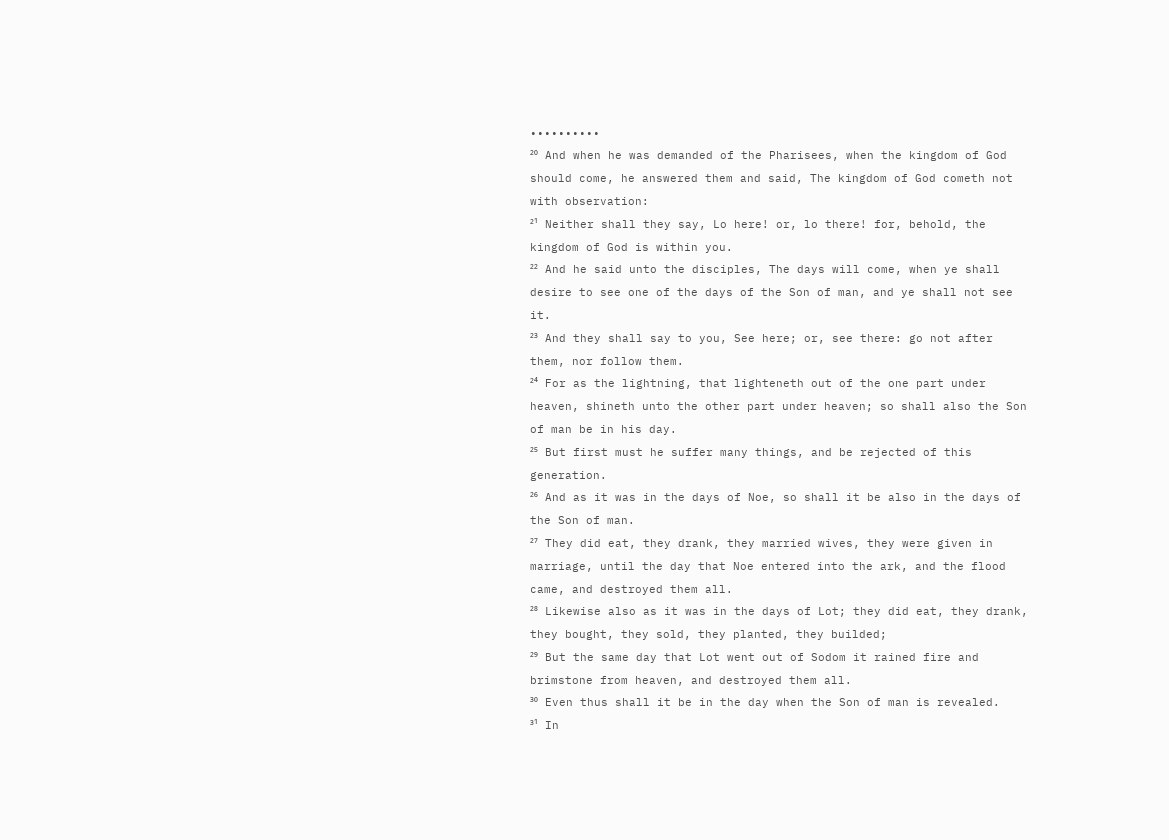••••••••••
²⁰ And when he was demanded of the Pharisees, when the kingdom of God should come, he answered them and said, The kingdom of God cometh not with observation:
²¹ Neither shall they say, Lo here! or, lo there! for, behold, the kingdom of God is within you.
²² And he said unto the disciples, The days will come, when ye shall desire to see one of the days of the Son of man, and ye shall not see it.
²³ And they shall say to you, See here; or, see there: go not after them, nor follow them.
²⁴ For as the lightning, that lighteneth out of the one part under heaven, shineth unto the other part under heaven; so shall also the Son of man be in his day.
²⁵ But first must he suffer many things, and be rejected of this generation.
²⁶ And as it was in the days of Noe, so shall it be also in the days of the Son of man.
²⁷ They did eat, they drank, they married wives, they were given in marriage, until the day that Noe entered into the ark, and the flood came, and destroyed them all.
²⁸ Likewise also as it was in the days of Lot; they did eat, they drank, they bought, they sold, they planted, they builded;
²⁹ But the same day that Lot went out of Sodom it rained fire and brimstone from heaven, and destroyed them all.
³⁰ Even thus shall it be in the day when the Son of man is revealed.
³¹ In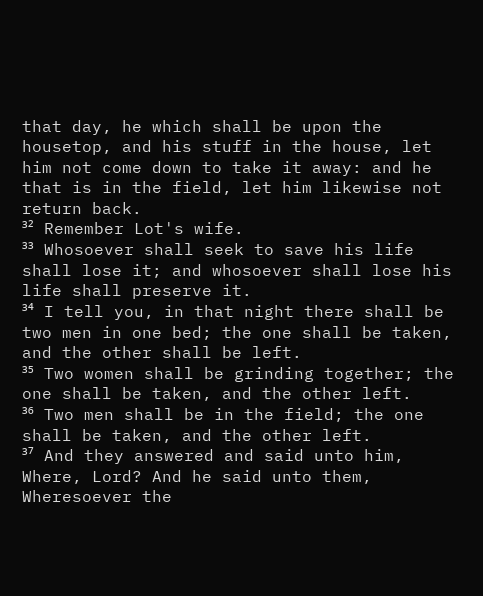that day, he which shall be upon the housetop, and his stuff in the house, let him not come down to take it away: and he that is in the field, let him likewise not return back.
³² Remember Lot's wife.
³³ Whosoever shall seek to save his life shall lose it; and whosoever shall lose his life shall preserve it.
³⁴ I tell you, in that night there shall be two men in one bed; the one shall be taken, and the other shall be left.
³⁵ Two women shall be grinding together; the one shall be taken, and the other left.
³⁶ Two men shall be in the field; the one shall be taken, and the other left.
³⁷ And they answered and said unto him, Where, Lord? And he said unto them, Wheresoever the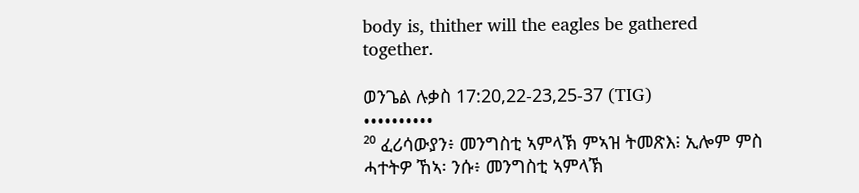body is, thither will the eagles be gathered together.

ወንጌል ሉቃስ 17:20,22-23,25-37 (TIG)
••••••••••
²⁰ ፈሪሳውያን፥ መንግስቲ ኣምላኽ ምኣዝ ትመጽእ፧ ኢሎም ምስ ሓተትዎ ኸኣ፡ ንሱ፥ መንግስቲ ኣምላኽ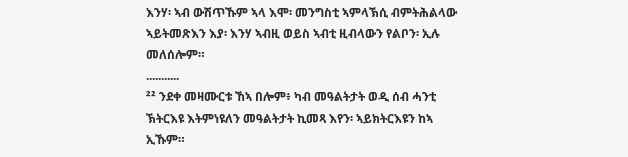እንሃ፡ ኣብ ውሽጥኹም ኣላ እሞ፡ መንግስቲ ኣምላኽሲ ብምትሕልላው ኣይትመጽእን እያ፡ እንሃ ኣብዚ ወይስ ኣብቲ ዚብላውን የልቦን፡ ኢሉ መለሰሎም።
...........
²² ንደቀ መዛሙርቱ ኸኣ በሎም፥ ካብ መዓልትታት ወዲ ሰብ ሓንቲ ኽትርእዩ እትምነዩለን መዓልትታት ኪመጻ እየን፡ ኣይክትርእዩን ከኣ ኢኹም።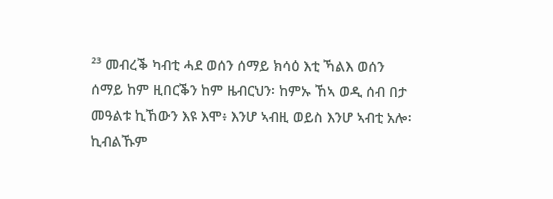²³ መብረቕ ካብቲ ሓደ ወሰን ሰማይ ክሳዕ እቲ ኻልእ ወሰን ሰማይ ከም ዚበርቕን ከም ዜብርህን፡ ከምኡ ኸኣ ወዲ ሰብ በታ መዓልቱ ኪኸውን እዩ እሞ፥ እንሆ ኣብዚ ወይስ እንሆ ኣብቲ አሎ፡ ኪብልኹም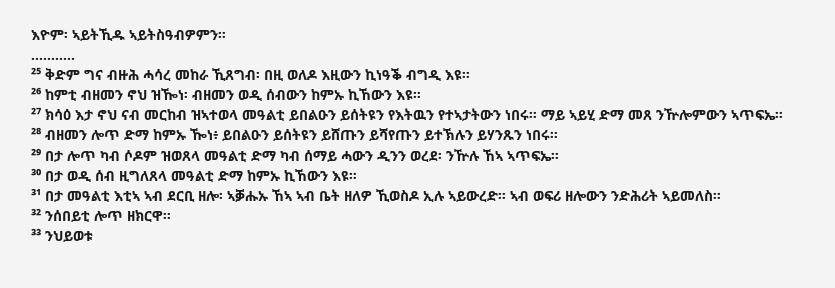እዮም፡ ኣይትኺዱ ኣይትስዓብዎምን።
...........
²⁵ ቅድም ግና ብዙሕ ሓሳረ መከራ ኺጸግብ፡ በዚ ወለዶ እዚውን ኪነዓቕ ብግዲ እዩ።
²⁶ ከምቲ ብዘመን ኖህ ዝዀነ፡ ብዘመን ወዲ ሰብውን ከምኡ ኪኸውን እዩ።
²⁷ ክሳዕ እታ ኖህ ናብ መርከብ ዝኣተወላ መዓልቲ ይበልዑን ይሰትዩን የእትዉን የተኣታትውን ነበሩ። ማይ ኣይሂ ድማ መጸ ንዅሎምውን ኣጥፍኤ።
²⁸ ብዘመን ሎጥ ድማ ከምኡ ዀነ፥ ይበልዑን ይሰትዩን ይሸጡን ይሻየጡን ይተኽሉን ይሃንጹን ነበሩ።
²⁹ በታ ሎጥ ካብ ሶዶም ዝወጸላ መዓልቲ ድማ ካብ ሰማይ ሓውን ዲንን ወረደ፡ ንዅሉ ኸኣ ኣጥፍኤ።
³⁰ በታ ወዲ ሰብ ዚግለጸላ መዓልቲ ድማ ከምኡ ኪኸውን እዩ።
³¹ በታ መዓልቲ እቲኣ ኣብ ደርቢ ዘሎ፡ ኣቓሑኡ ኸኣ ኣብ ቤት ዘለዎ ኺወስዶ ኢሉ ኣይውረድ። ኣብ ወፍሪ ዘሎውን ንድሕሪት ኣይመለስ።
³² ንሰበይቲ ሎጥ ዘክርዋ።
³³ ንህይወቱ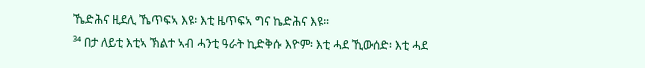ኼድሕና ዚደሊ ኼጥፍኣ እዩ፡ እቲ ዜጥፍኣ ግና ኬድሕና እዩ።
³⁴ በታ ለይቲ እቲኣ ኽልተ ኣብ ሓንቲ ዓራት ኪድቅሱ እዮም፡ እቲ ሓደ ኺውሰድ፡ እቲ ሓደ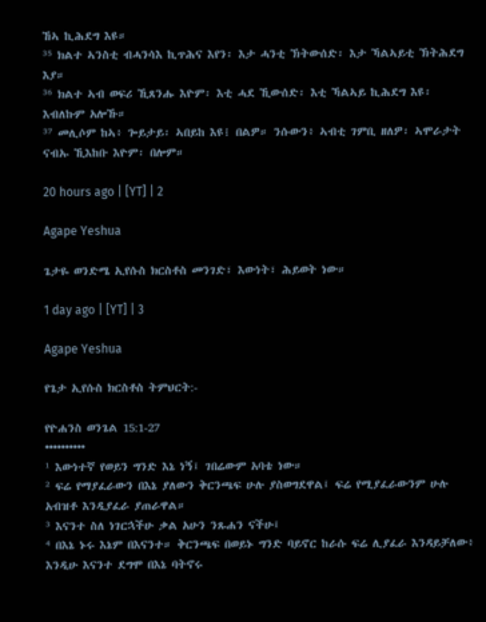ኸኣ ኪሕደግ እዩ።
³⁵ ክልተ ኣንስቲ ብሓንሳእ ኪጥሕና እየን፡ እታ ሓንቲ ኽትውሰድ፡ እታ ኻልኣይቲ ኽትሕደግ እያ።
³⁶ ክልተ ኣብ ወፍሪ ኺጸንሑ እዮም፡ እቲ ሓደ ኺውሰድ፡ እቲ ኻልኣይ ኪሕደግ እዩ፡ እብለኩም አሎኹ።
³⁷ መሊሶም ከኣ፥ ጐይታይ፡ ኣበይከ እዩ፧ በልዎ። ንሱውን፥ ኣብቲ ገምቢ ዘለዎ፡ ኣሞራታት ናብኡ ኺእከቡ እዮም፡ በሎም።

20 hours ago | [YT] | 2

Agape Yeshua

ጌታዬ ወንድሜ ኢየሱስ ክርስቶስ መንገድ፣ እውነት፣ ሕይወት ነው።

1 day ago | [YT] | 3

Agape Yeshua

የጌታ ኢየሱስ ክርስቶስ ትምህርት:-

የዮሐንስ ወንጌል 15:1-27
••••••••••
¹ እውነተኛ የወይን ግንድ እኔ ነኝ፤ ገበሬውም አባቴ ነው።
² ፍሬ የማያፈራውን በእኔ ያለውን ቅርንጫፍ ሁሉ ያስወግደዋል፤ ፍሬ የሚያፈራውንም ሁሉ አብዝቶ እንዲያፈራ ያጠራዋል።
³ እናንተ ስለ ነገርኋችሁ ቃል አሁን ንጹሐን ናችሁ፤
⁴ በእኔ ኑሩ እኔም በእናንተ። ቅርንጫፍ በወይኑ ግንድ ባይኖር ከራሱ ፍሬ ሊያፈራ እንዳይቻለው፥ እንዲሁ እናንተ ደግሞ በእኔ ባትኖሩ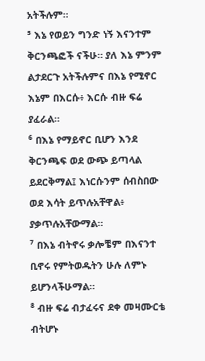አትችሉም።
⁵ እኔ የወይን ግንድ ነኝ እናንተም ቅርንጫፎች ናችሁ። ያለ እኔ ምንም ልታደርጉ አትችሉምና በእኔ የሚኖር እኔም በእርሱ፥ እርሱ ብዙ ፍሬ ያፈራል።
⁶ በእኔ የማይኖር ቢሆን እንደ ቅርንጫፍ ወደ ውጭ ይጣላል ይደርቅማል፤ እነርሱንም ሰብስበው ወደ እሳት ይጥሉአቸዋል፥ ያቃጥሉአቸውማል።
⁷ በእኔ ብትኖሩ ቃሎቼም በእናንተ ቢኖሩ የምትወዱትን ሁሉ ለምኑ ይሆንላችሁማል።
⁸ ብዙ ፍሬ ብታፈሩና ደቀ መዛሙርቴ ብትሆኑ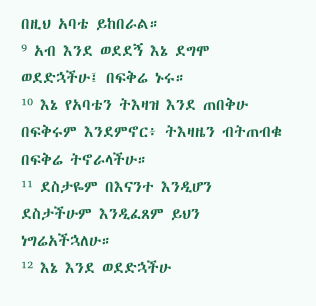በዚህ አባቴ ይከበራል።
⁹ አብ እንደ ወደደኝ እኔ ደግሞ ወደድኋችሁ፤ በፍቅሬ ኑሩ።
¹⁰ እኔ የአባቴን ትእዛዝ እንደ ጠበቅሁ በፍቅሩም እንደምኖር፥ ትእዛዜን ብትጠብቁ በፍቅሬ ትኖራላችሁ።
¹¹ ደስታዬም በእናንተ እንዲሆን ደስታችሁም እንዲፈጸም ይህን ነግሬአችኋለሁ።
¹² እኔ እንደ ወደድኋችሁ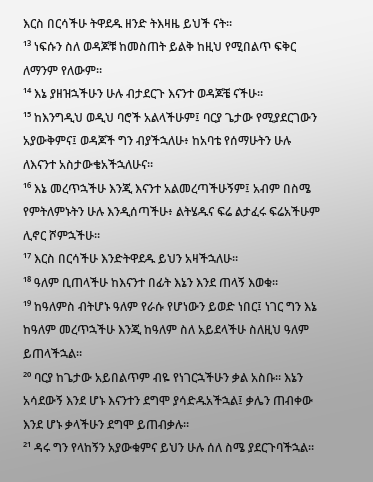እርስ በርሳችሁ ትዋደዱ ዘንድ ትእዛዜ ይህች ናት።
¹³ ነፍሱን ስለ ወዳጆቹ ከመስጠት ይልቅ ከዚህ የሚበልጥ ፍቅር ለማንም የለውም።
¹⁴ እኔ ያዘዝኋችሁን ሁሉ ብታደርጉ እናንተ ወዳጆቼ ናችሁ።
¹⁵ ከእንግዲህ ወዲህ ባሮች አልላችሁም፤ ባርያ ጌታው የሚያደርገውን አያውቅምና፤ ወዳጆች ግን ብያችኋለሁ፥ ከአባቴ የሰማሁትን ሁሉ ለእናንተ አስታውቄአችኋለሁና።
¹⁶ እኔ መረጥኋችሁ እንጂ እናንተ አልመረጣችሁኝም፤ አብም በስሜ የምትለምኑትን ሁሉ እንዲሰጣችሁ፥ ልትሄዱና ፍሬ ልታፈሩ ፍሬአችሁም ሊኖር ሾምኋችሁ።
¹⁷ እርስ በርሳችሁ እንድትዋደዱ ይህን አዛችኋለሁ።
¹⁸ ዓለም ቢጠላችሁ ከእናንተ በፊት እኔን እንደ ጠላኝ እወቁ።
¹⁹ ከዓለምስ ብትሆኑ ዓለም የራሱ የሆነውን ይወድ ነበር፤ ነገር ግን እኔ ከዓለም መረጥኋችሁ እንጂ ከዓለም ስለ አይደላችሁ ስለዚህ ዓለም ይጠላችኋል።
²⁰ ባርያ ከጌታው አይበልጥም ብዬ የነገርኋችሁን ቃል አስቡ። እኔን አሳደውኝ እንደ ሆኑ እናንተን ደግሞ ያሳድዱአችኋል፤ ቃሌን ጠብቀው እንደ ሆኑ ቃላችሁን ደግሞ ይጠብቃሉ።
²¹ ዳሩ ግን የላከኝን አያውቁምና ይህን ሁሉ ሰለ ስሜ ያደርጉባችኋል።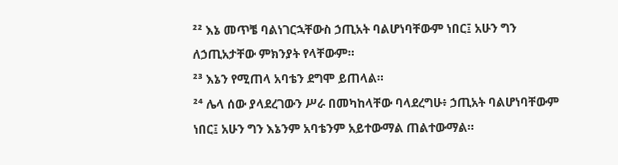²² እኔ መጥቼ ባልነገርኋቸውስ ኃጢአት ባልሆነባቸውም ነበር፤ አሁን ግን ለኃጢአታቸው ምክንያት የላቸውም።
²³ እኔን የሚጠላ አባቴን ደግሞ ይጠላል።
²⁴ ሌላ ሰው ያላደረገውን ሥራ በመካከላቸው ባላደረግሁ፥ ኃጢአት ባልሆነባቸውም ነበር፤ አሁን ግን እኔንም አባቴንም አይተውማል ጠልተውማል።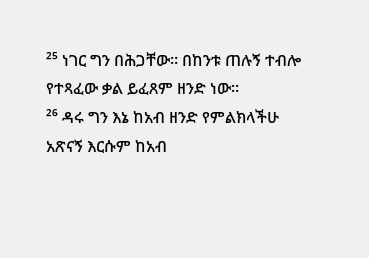²⁵ ነገር ግን በሕጋቸው። በከንቱ ጠሉኝ ተብሎ የተጻፈው ቃል ይፈጸም ዘንድ ነው።
²⁶ ዳሩ ግን እኔ ከአብ ዘንድ የምልክላችሁ አጽናኝ እርሱም ከአብ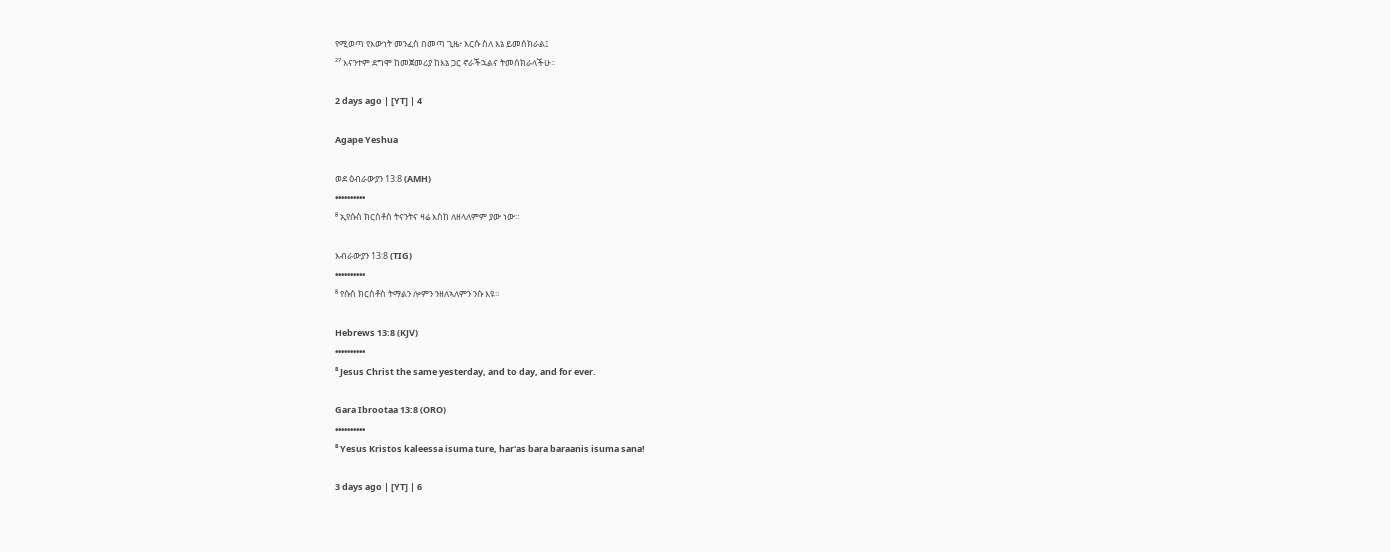የሚወጣ የእውነት መንፈስ በመጣ ጊዜ፥ እርሱ ስለ እኔ ይመሰክራል፤
²⁷ እናንተም ደግሞ ከመጀመሪያ ከእኔ ጋር ኖራችኋልና ትመሰክራላችሁ።

2 days ago | [YT] | 4

Agape Yeshua

ወደ ዕብራውያን 13:8 (AMH)
••••••••••
⁸ ኢየሱስ ክርስቶስ ትናንትና ዛሬ እስከ ለዘላለምም ያው ነው።

እብራውያን 13:8 (TIG)
••••••••••
⁸ የሱስ ክርስቶስ ትማልን ሎምን ንዘለኣለምን ንሱ እዩ።

Hebrews 13:8 (KJV)
••••••••••
⁸ Jesus Christ the same yesterday, and to day, and for ever.

Gara Ibrootaa 13:8 (ORO)
••••••••••
⁸ Yesus Kristos kaleessa isuma ture, har'as bara baraanis isuma sana!

3 days ago | [YT] | 6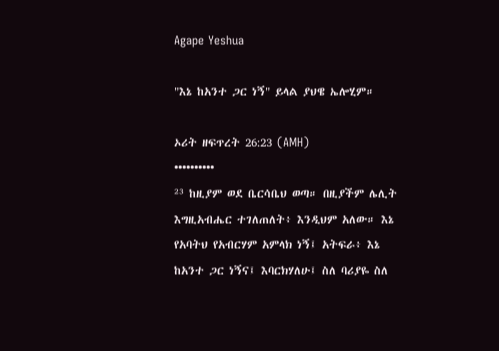Agape Yeshua

"እኔ ከአንተ ጋር ነኝ" ይላል ያህዌ ኤሎሂም።

ኦሪት ዘፍጥረት 26:23 (AMH)
••••••••••
²³ ከዚያም ወደ ቤርሳቤህ ወጣ። በዚያችም ሌሊት እግዚአብሔር ተገለጠለት፥ እንዲህም አለው። እኔ የአባትህ የአብርሃም አምላክ ነኝ፤ አትፍራ፥ እኔ ከአንተ ጋር ነኝና፤ እባርክሃለሁ፤ ስለ ባሪያዬ ስለ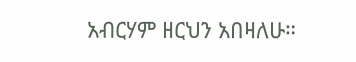አብርሃም ዘርህን አበዛለሁ።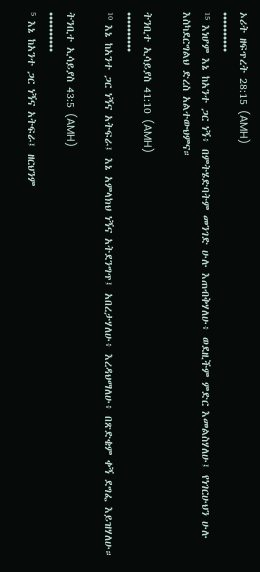ኦሪት ዘፍጥረት 28:15 (AMH)
••••••••••
¹⁵ እነሆም እኔ ከአንተ ጋር ነኝ፥ በምትሄድባትም መንገድ ሁሉ እጠብቅሃለሁ፥ ወደዚችም ምድር እመልስሃለሁ፤ የነገርሁህን ሁሉ እስካደርግልህ ድረስ አልተውህምና።

ትንቢተ ኢሳይያስ 41:10 (AMH)
••••••••••
¹⁰ እኔ ከአንተ ጋር ነኝና አትፍራ፤ እኔ አምላክህ ነኝና አትደንግጥ፤ አበረታሃለሁ፥ እረዳህማለሁ፥ በጽድቄም ቀኝ ደግፌ እይዝሃለሁ።

ትንቢተ ኢሳይያስ 43:5 (AMH)
••••••••••
⁵ እኔ ከአንተ ጋር ነኝና አትፍራ፤ ዘርህንም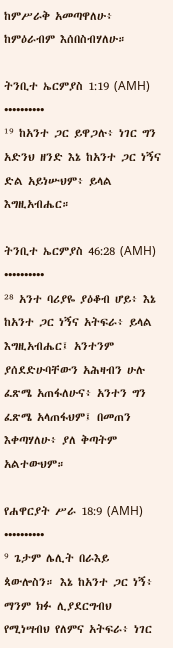ከምሥራቅ አመጣዋለሁ፥ ከምዕራብም እሰበስብሃለሁ።

ትንቢተ ኤርምያስ 1:19 (AMH)
••••••••••
¹⁹ ከአንተ ጋር ይዋጋሉ፥ ነገር ግን አድንህ ዘንድ እኔ ከአንተ ጋር ነኝና ድል አይነሡህም፥ ይላል እግዚአብሔር።

ትንቢተ ኤርምያስ 46:28 (AMH)
••••••••••
²⁸ አንተ ባሪያዬ ያዕቆብ ሆይ፥ እኔ ከአንተ ጋር ነኝና አትፍራ፥ ይላል እግዚአብሔር፤ አንተንም ያሰደድሁባቸውን አሕዛብን ሁሉ ፈጽሜ አጠፋለሁና፥ አንተን ግን ፈጽሜ አላጠፋህም፤ በመጠን እቀጣሃለሁ፥ ያለ ቅጣትም አልተውህም።

የሐዋርያት ሥራ 18:9 (AMH)
••••••••••
⁹ ጌታም ሌሊት በራእይ ጳውሎስን። እኔ ከአንተ ጋር ነኝ፥ ማንም ክፉ ሊያደርግብህ የሚነሣብህ የለምና አትፍራ፥ ነገር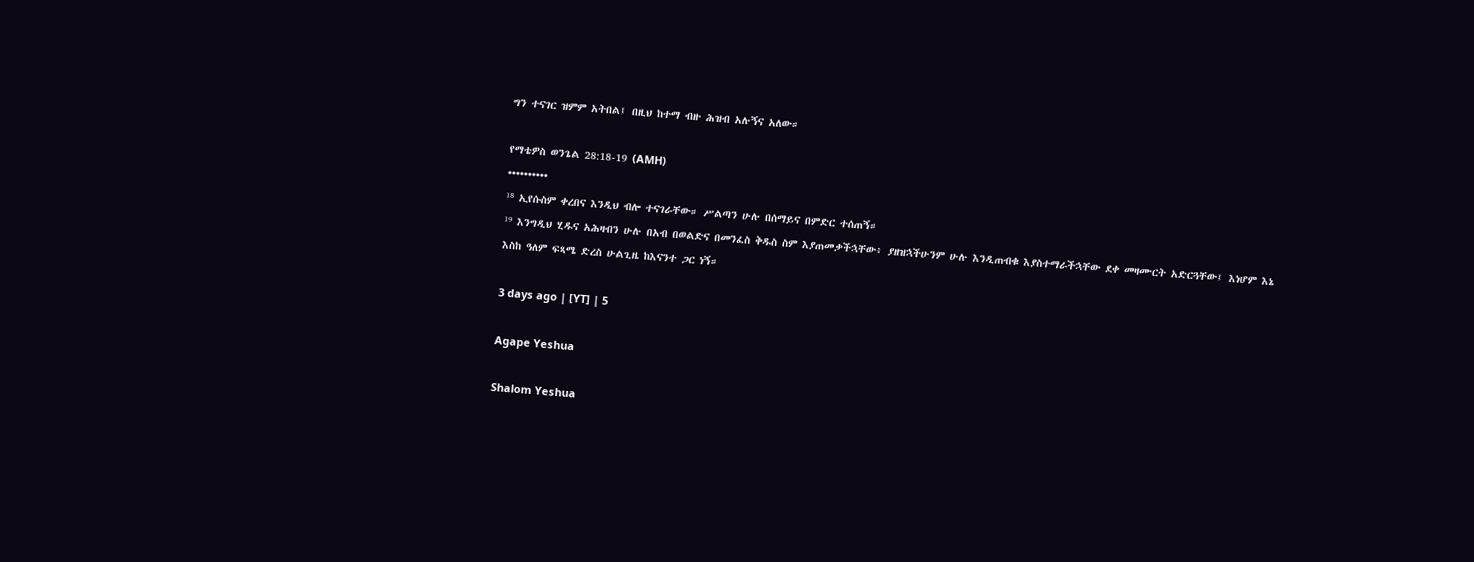ግን ተናገር ዝምም አትበል፤ በዚህ ከተማ ብዙ ሕዝብ አሉኝና አለው።

የማቴዎስ ወንጌል 28:18-19 (AMH)
••••••••••
¹⁸ ኢየሱስም ቀረበና እንዲህ ብሎ ተናገራቸው። ሥልጣን ሁሉ በሰማይና በምድር ተሰጠኝ።
¹⁹ እንግዲህ ሂዱና አሕዛብን ሁሉ በአብ በወልድና በመንፈስ ቅዱስ ስም እያጠመቃችኋቸው፥ ያዘዝኋችሁንም ሁሉ እንዲጠብቁ እያስተማራችኋቸው ደቀ መዛሙርት አድርጓቸው፤ እነሆም እኔ እስከ ዓለም ፍጻሜ ድረስ ሁልጊዜ ከእናንተ ጋር ነኝ።

3 days ago | [YT] | 5

Agape Yeshua

Shalom Yeshua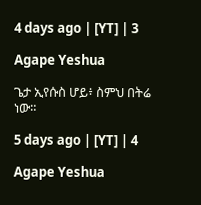4 days ago | [YT] | 3

Agape Yeshua

ጌታ ኢየሱስ ሆይ፥ ስምህ በትሬ ነው።

5 days ago | [YT] | 4

Agape Yeshua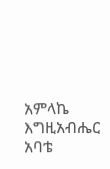አምላኬ እግዚአብሔር አባቴ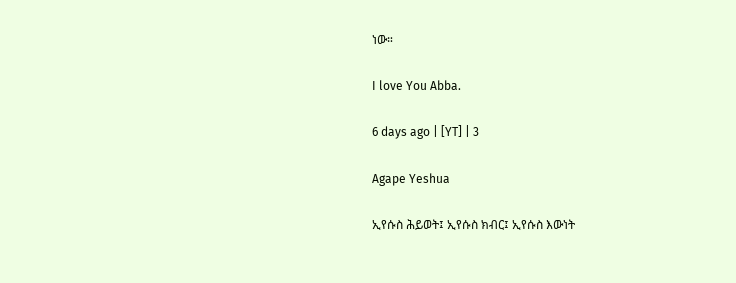ነው።

I love You Abba.

6 days ago | [YT] | 3

Agape Yeshua

ኢየሱስ ሕይወት፤ ኢየሱስ ክብር፤ ኢየሱስ እውነት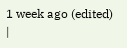1 week ago (edited) |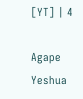[YT] | 4

Agape Yeshua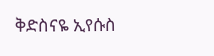ቅድስናዬ ኢየሱስ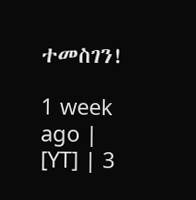ተመስገን!

1 week ago | [YT] | 3